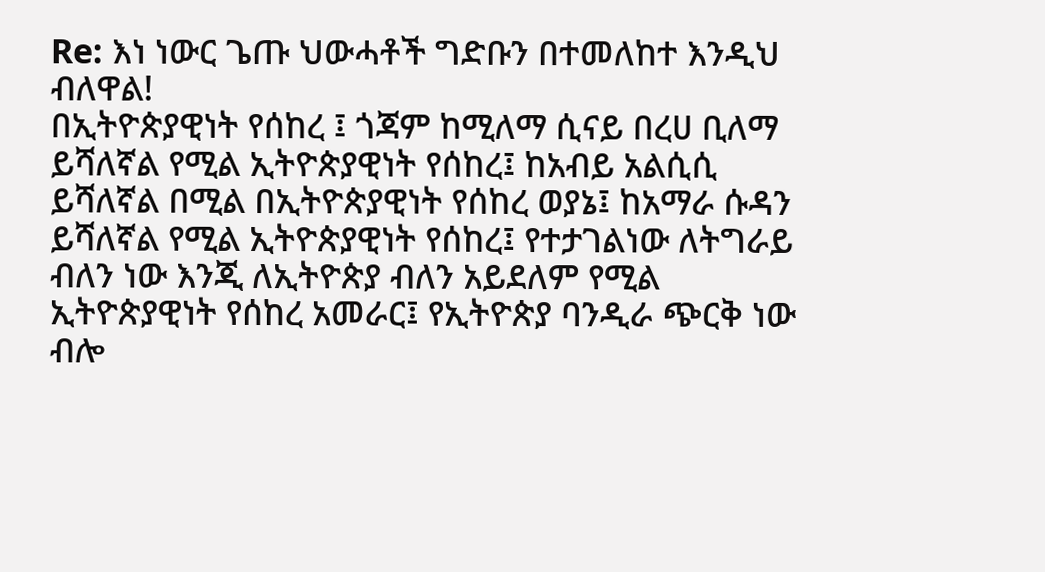Re: እነ ነውር ጌጡ ህውሓቶች ግድቡን በተመለከተ እንዲህ ብለዋል!
በኢትዮጵያዊነት የሰከረ ፤ ጎጃም ከሚለማ ሲናይ በረሀ ቢለማ ይሻለኛል የሚል ኢትዮጵያዊነት የሰከረ፤ ከአብይ አልሲሲ ይሻለኛል በሚል በኢትዮጵያዊነት የሰከረ ወያኔ፤ ከአማራ ሱዳን ይሻለኛል የሚል ኢትዮጵያዊነት የሰከረ፤ የተታገልነው ለትግራይ ብለን ነው እንጂ ለኢትዮጵያ ብለን አይደለም የሚል ኢትዮጵያዊነት የሰከረ አመራር፤ የኢትዮጵያ ባንዲራ ጭርቅ ነው ብሎ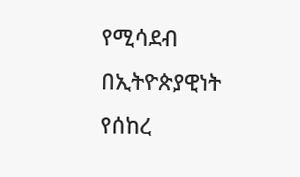የሚሳደብ በኢትዮጵያዊነት የሰከረ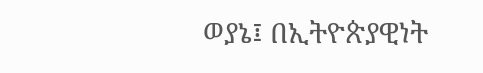ወያኔ፤ በኢትዮጵያዊነት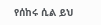የሰከሩ ሲል ይህ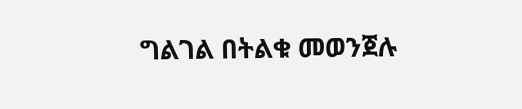ግልገል በትልቁ መወንጀሉ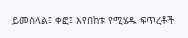ይመስላል፤ ቀፎ፤ እየበከቱ የሚሄዱ ፍጥረቶች